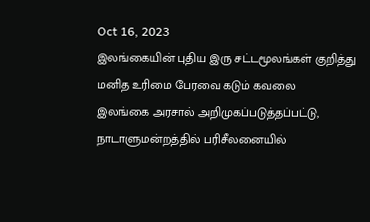Oct 16, 2023
இலங்கையின் புதிய இரு சட்டமூலங்கள் குறித்து மனித உரிமை பேரவை கடும் கவலை
இலங்கை அரசால் அறிமுகப்படுத்தப்பட்டு, நாடாளுமன்றத்தில் பரிசீலனையில்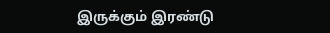இருக்கும் இரண்டு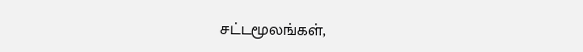சட்டமூலங்கள்,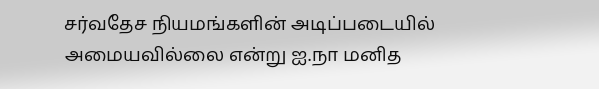சர்வதேச நியமங்களின் அடிப்படையில் அமையவில்லை என்று ஐ.நா மனித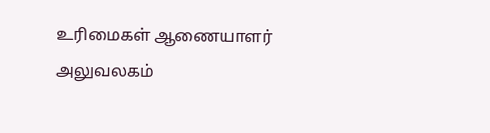உரிமைகள் ஆணையாளர் அலுவலகம்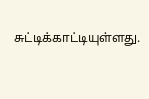சுட்டிக்காட்டியுள்ளது.